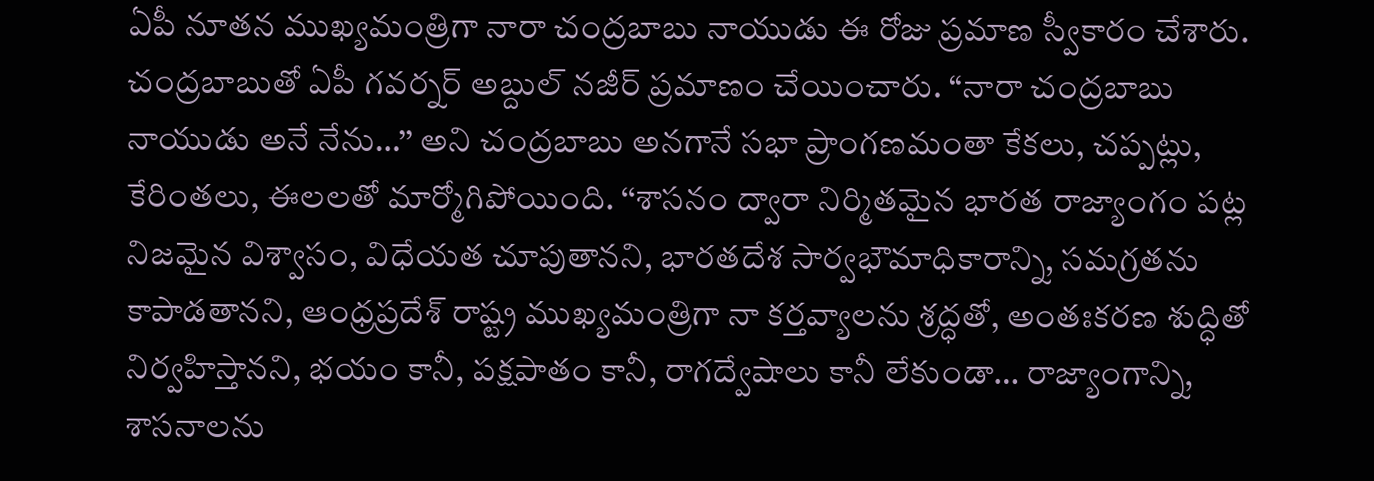ఏపీ నూతన ముఖ్యమంత్రిగా నారా చంద్రబాబు నాయుడు ఈ రోజు ప్రమాణ స్వీకారం చేశారు. చంద్రబాబుతో ఏపీ గవర్నర్ అబ్దుల్ నజీర్ ప్రమాణం చేయించారు. ‘‘నారా చంద్రబాబు నాయుడు అనే నేను…’’ అని చంద్రబాబు అనగానే సభా ప్రాంగణమంతా కేకలు, చప్పట్లు, కేరింతలు, ఈలలతో మార్మోగిపోయింది. ‘‘శాసనం ద్వారా నిర్మితమైన భారత రాజ్యాంగం పట్ల నిజమైన విశ్వాసం, విధేయత చూపుతానని, భారతదేశ సార్వభౌమాధికారాన్ని, సమగ్రతను కాపాడతానని, ఆంధ్రప్రదేశ్ రాష్ట్ర ముఖ్యమంత్రిగా నా కర్తవ్యాలను శ్రద్ధతో, అంతఃకరణ శుద్ధితో నిర్వహిస్తానని, భయం కానీ, పక్షపాతం కానీ, రాగద్వేషాలు కానీ లేకుండా… రాజ్యాంగాన్ని, శాసనాలను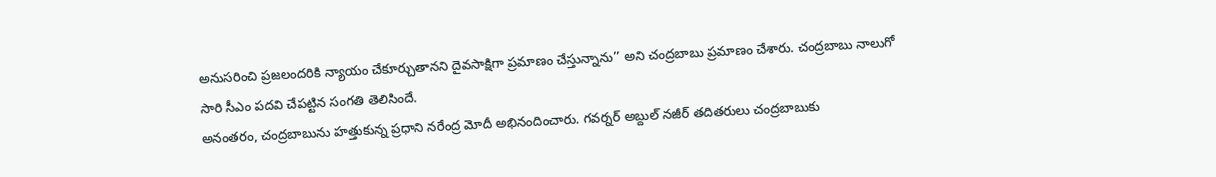అనుసరించి ప్రజలందరికి న్యాయం చేకూర్చుతానని దైవసాక్షిగా ప్రమాణం చేస్తున్నాను’’ అని చంద్రబాబు ప్రమాణం చేశారు. చంద్రబాబు నాలుగో సారి సీఎం పదవి చేపట్టిన సంగతి తెలిసిందే.
అనంతరం, చంద్రబాబును హత్తుకున్న ప్రధాని నరేంద్ర మోదీ అభినందించారు. గవర్నర్ అబ్దుల్ నజీర్ తదితరులు చంద్రబాబుకు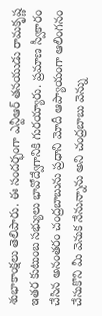శుభాకాంక్షలు తెలిపారు. ఈ సందర్భంగా ఎన్టీఆర్ తనయుడు రామకృష్ణ ఇతర కుటుంబ సభ్యులు భావోద్వేగానికి గురయ్యారు. ప్రమాణ స్వీకారం చేసిన అనంతరం చంద్రబాబును ప్రధాని మోదీ ఆప్యాయంగా ఆలింగనం చేసుకొని మీ వెనుక నేనున్నాను అని చంద్రబాబు వెన్ను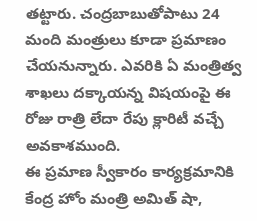తట్టారు. చంద్రబాబుతోపాటు 24 మంది మంత్రులు కూడా ప్రమాణం చేయనున్నారు. ఎవరికి ఏ మంత్రిత్వ శాఖలు దక్కాయన్న విషయంపై ఈ రోజు రాత్రి లేదా రేపు క్లారిటీ వచ్చే అవకాశముంది.
ఈ ప్రమాణ స్వీకారం కార్యక్రమానికి కేంద్ర హోం మంత్రి అమిత్ షా,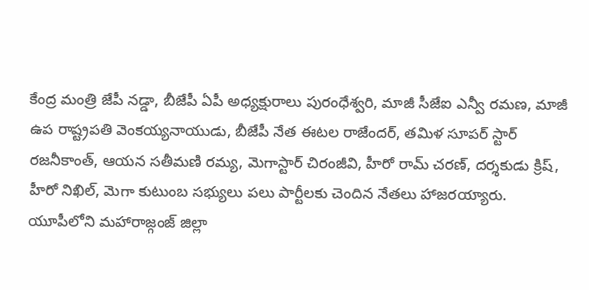కేంద్ర మంత్రి జేపీ నడ్డా, బీజేపీ ఏపీ అధ్యక్షురాలు పురంధేశ్వరి, మాజీ సీజేఐ ఎన్వీ రమణ, మాజీ ఉప రాష్ట్రపతి వెంకయ్యనాయుడు, బీజేపీ నేత ఈటల రాజేందర్, తమిళ సూపర్ స్టార్ రజనీకాంత్, ఆయన సతీమణి రమ్య, మెగాస్టార్ చిరంజీవి, హీరో రామ్ చరణ్, దర్శకుడు క్రిష్, హీరో నిఖిల్, మెగా కుటుంబ సభ్యులు పలు పార్టీలకు చెందిన నేతలు హాజరయ్యారు.
యూపీలోని మహారాజ్గంజ్ జిల్లా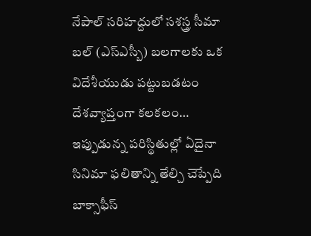నేపాల్ సరిహద్దులో సశస్త్ర సీమా బల్ (ఎస్ఎస్బీ) బలగాలకు ఒక విదేశీయుడు పట్టుబడటం దేశవ్యాప్తంగా కలకలం…
ఇప్పుడున్న పరిస్థితుల్లో ఏదైనా సినిమా ఫలితాన్ని తేల్చి చెప్పేది బాక్సాఫీస్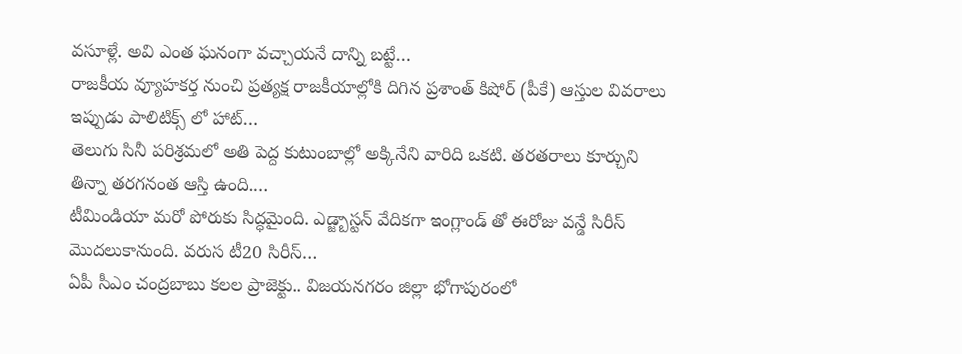వసూళ్లే. అవి ఎంత ఘనంగా వచ్చాయనే దాన్ని బట్టే…
రాజకీయ వ్యూహకర్త నుంచి ప్రత్యక్ష రాజకీయాల్లోకి దిగిన ప్రశాంత్ కిషోర్ (పీకే) ఆస్తుల వివరాలు ఇప్పుడు పాలిటిక్స్ లో హాట్…
తెలుగు సినీ పరిశ్రమలో అతి పెద్ద కుటుంబాల్లో అక్కినేని వారిది ఒకటి. తరతరాలు కూర్చుని తిన్నా తరగనంత ఆస్తి ఉంది.…
టీమిండియా మరో పోరుకు సిద్ధమైంది. ఎడ్జ్బాస్టన్ వేదికగా ఇంగ్లాండ్ తో ఈరోజు వన్డే సిరీస్ మొదలుకానుంది. వరుస టీ20 సిరీస్…
ఏపీ సీఎం చంద్రబాబు కలల ప్రాజెక్టు.. విజయనగరం జిల్లా భోగాపురంలో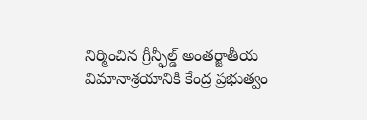నిర్మించిన గ్రీన్ఫీల్డ్ అంతర్జాతీయ విమానాశ్రయానికి కేంద్ర ప్రభుత్వం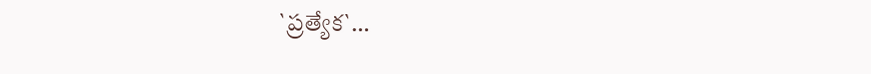`ప్రత్యేక`…